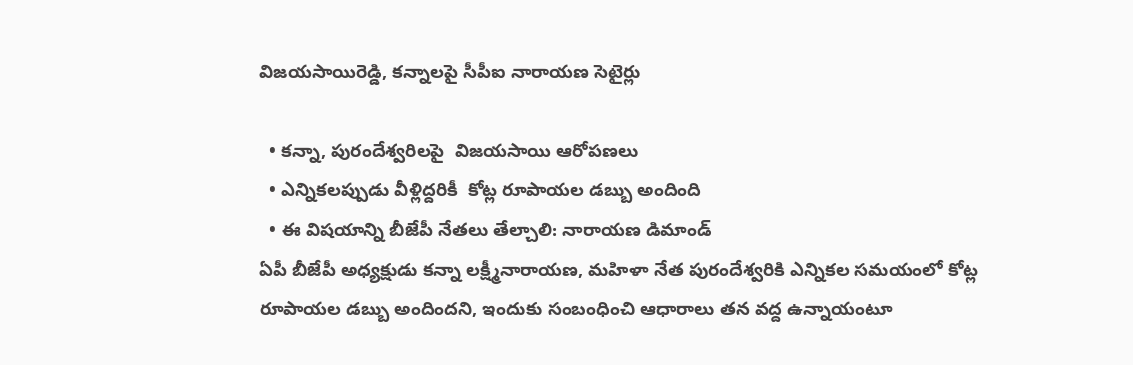విజయసాయిరెడ్డి, కన్నాలపై సీపీఐ నారాయణ సెటైర్లు

  • కన్నా, పురందేశ్వరిలపై  విజయసాయి ఆరోపణలు
  • ఎన్నికలప్పుడు వీళ్లిద్దరికీ  కోట్ల రూపాయల డబ్బు అందింది
  • ఈ విషయాన్ని బీజేపీ నేతలు తేల్చాలి: నారాయణ డిమాండ్
ఏపీ బీజేపీ అధ్యక్షుడు కన్నా లక్ష్మీనారాయణ, మహిళా నేత పురందేశ్వరికి ఎన్నికల సమయంలో కోట్ల రూపాయల డబ్బు అందిందని, ఇందుకు సంబంధించి ఆధారాలు తన వద్ద ఉన్నాయంటూ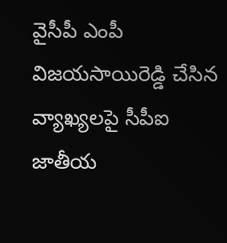వైసీపీ ఎంపీ విజయసాయిరెడ్డి చేసిన వ్యాఖ్యలపై సీపీఐ జాతీయ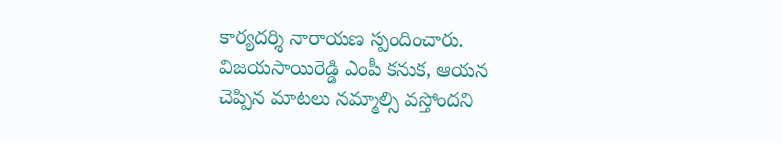కార్యదర్శి నారాయణ స్పందించారు. విజయసాయిరెడ్డి ఎంపీ కనుక, ఆయన చెప్పిన మాటలు నమ్మాల్సి వస్తోందని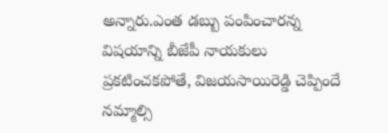అన్నారు.ఎంత డబ్బు పంపించారన్న విషయాన్ని బీజేపీ నాయకులు ప్రకటించకపోతే, విజయసాయిరెడ్డి చెప్పిందే నమ్మాల్సి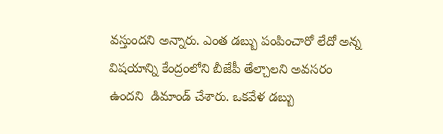వస్తుందని అన్నారు. ఎంత డబ్బు పంపించారో లేదో అన్న విషయాన్ని కేంద్రంలోని బీజేపీ తేల్చాలని అవసరం ఉందని  డిమాండ్ చేశారు. ఒకవేళ డబ్బు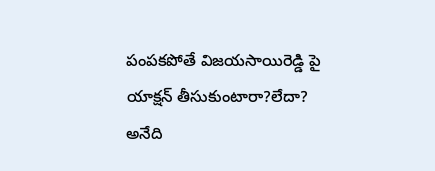పంపకపోతే విజయసాయిరెడ్డి పై యాక్షన్ తీసుకుంటారా?లేదా? అనేది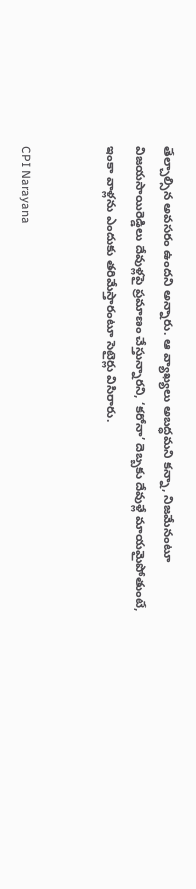తేల్చాల్సిన అవసరం ఉందని అన్నారు. ఆ వ్యాఖ్యలు అబద్ధమని కన్నా, నిజమేనంటూ విజయసాయిరెడ్డిలు దేవుళ్లపై ప్రమాణం చేస్తున్నారని, ‘కరోనా’ దెబ్బకు దేవుళ్లే మాయమైపోతుంటే, ఇంకా వాళ్లను ఎందుకు తరిమేస్తారంటూ సెటైర్లు విసిరారు.


CPI Narayana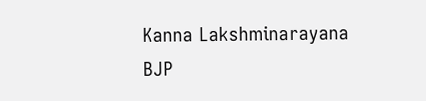Kanna Lakshminarayana
BJP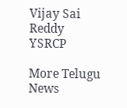Vijay Sai Reddy
YSRCP

More Telugu News